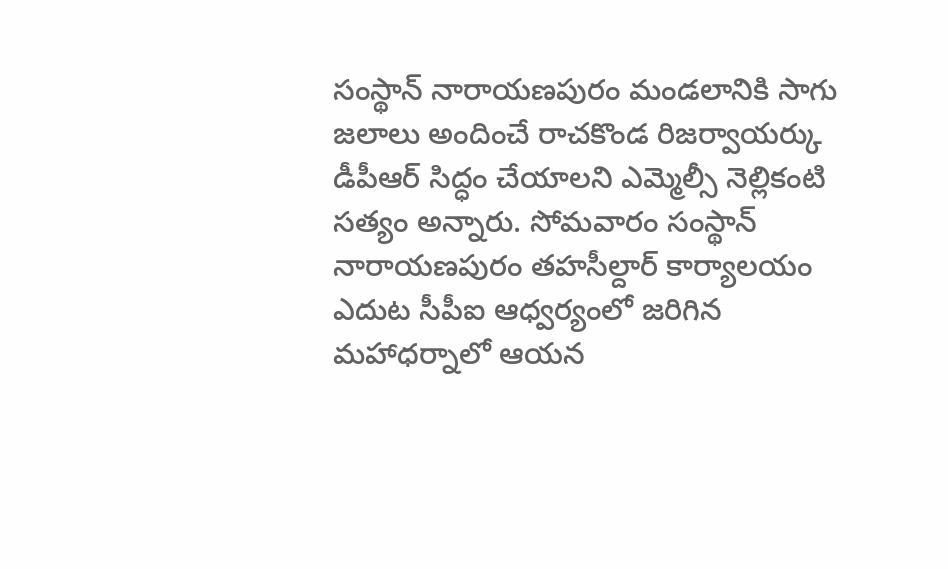సంస్థాన్ నారాయణపురం మండలానికి సాగు జలాలు అందించే రాచకొండ రిజర్వాయర్కు డీపీఆర్ సిద్ధం చేయాలని ఎమ్మెల్సీ నెల్లికంటి సత్యం అన్నారు. సోమవారం సంస్థాన్ నారాయణపురం తహసీల్దార్ కార్యాలయం ఎదుట సీపీఐ ఆధ్వర్యంలో జరిగిన మహాధర్నాలో ఆయన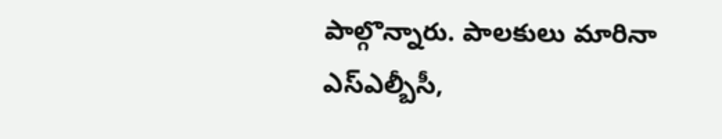పాల్గొన్నారు. పాలకులు మారినా ఎస్ఎల్బీసీ,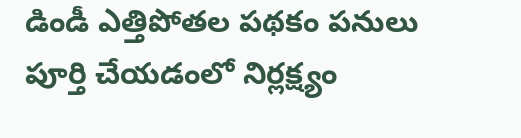డిండీ ఎత్తిపోతల పథకం పనులు పూర్తి చేయడంలో నిర్లక్ష్యం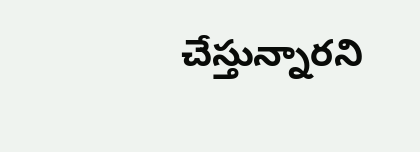చేస్తున్నారని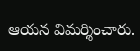ఆయన విమర్శించారు.